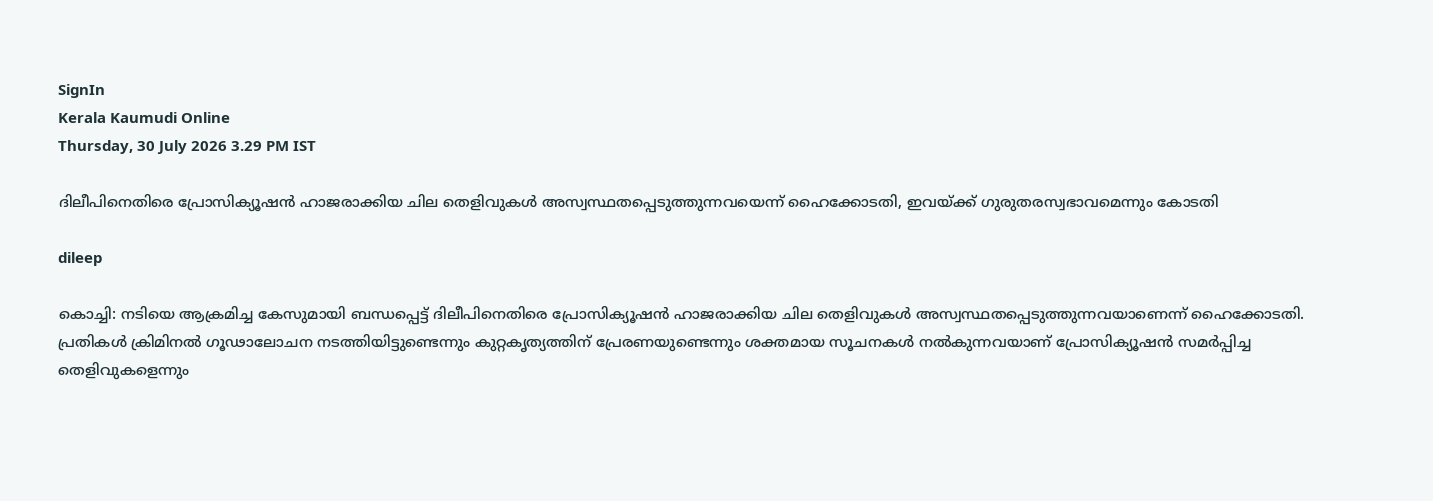SignIn
Kerala Kaumudi Online
Thursday, 30 July 2026 3.29 PM IST

ദിലീപിനെതിരെ പ്രോസിക്യൂഷൻ ഹാജരാക്കിയ ചില തെളിവുകൾ അസ്വസ്ഥതപ്പെടുത്തുന്നവയെന്ന് ഹൈക്കോടതി, ഇവയ്ക്ക് ഗുരുതരസ്വഭാവമെന്നും കോടതി

dileep

കൊച്ചി: നടിയെ ആക്രമിച്ച കേസുമായി ബന്ധപ്പെട്ട് ദിലീപിനെതിരെ പ്രോസിക്യൂഷൻ ഹാജരാക്കിയ ചില തെളിവുകൾ അസ്വസ്ഥതപ്പെടുത്തുന്നവയാണെന്ന് ഹൈക്കോടതി. പ്രതികൾ ക്രിമിനൽ ഗൂഢാലോചന നടത്തിയിട്ടുണ്ടെന്നും കുറ്റകൃത്യത്തിന് പ്രേരണയുണ്ടെന്നും ശക്തമായ സൂചനകൾ നൽകുന്നവയാണ് പ്രോസിക്യൂഷൻ സമ‌ർപ്പിച്ച തെളിവുകളെന്നും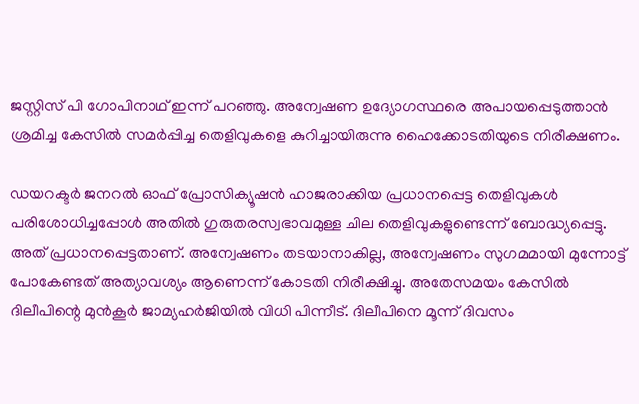ജസ്റ്റിസ് പി ഗോപിനാഥ് ഇന്ന് പറഞ്ഞു. അന്വേഷണ ഉദ്യോഗസ്ഥരെ അപായപ്പെടുത്താൻ ശ്രമിച്ച കേസിൽ സമർപ്പിച്ച തെളിവുകളെ കുറിച്ചായിരുന്നു ഹൈക്കോടതിയുടെ നിരീക്ഷണം.

ഡയറക്ടർ ജനറൽ ഓഫ് പ്രോസിക്യൂഷൻ ഹാജരാക്കിയ പ്രധാനപ്പെട്ട തെളിവുകൾ പരിശോധിച്ചപ്പോൾ അതിൽ ഗുരുതരസ്വഭാവമുള്ള ചില തെളിവുകളുണ്ടെന്ന് ബോദ്ധ്യപ്പെട്ടു. അത് പ്രധാനപ്പെട്ടതാണ്. അന്വേഷണം തടയാനാകില്ല, അന്വേഷണം സുഗമമായി മുന്നോട്ട് പോകേണ്ടത് അത്യാവശ്യം ആണെന്ന് കോടതി നിരീക്ഷിച്ചു. അതേസമയം കേസിൽ ദിലീപിന്റെ മുൻകൂർ ജാമ്യഹർജിയിൽ വിധി പിന്നീട്. ദിലീപിനെ മൂന്ന് ദിവസം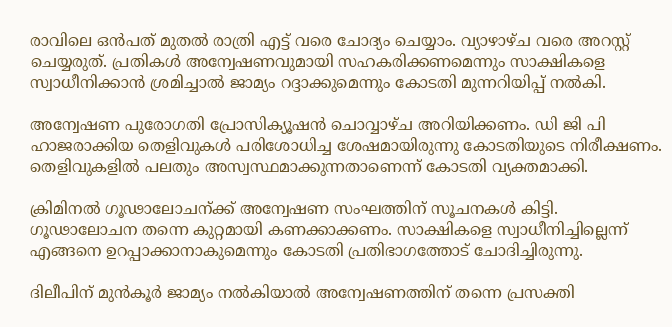രാവിലെ ഒൻപത് മുതൽ രാത്രി എട്ട് വരെ ചോദ്യം ചെയ്യാം. വ്യാഴാഴ്ച വരെ അറസ്റ്റ് ചെയ്യരുത്. പ്രതികൾ അന്വേഷണവുമായി സഹകരിക്കണമെന്നും സാക്ഷികളെ സ്വാധീനിക്കാൻ ശ്രമിച്ചാൽ ജാമ്യം റദ്ദാക്കുമെന്നും കോടതി മുന്നറിയിപ്പ് നൽകി.

അന്വേഷണ പുരോഗതി പ്രോസിക്യൂഷൻ ചൊവ്വാഴ്ച അറിയിക്കണം. ഡി ജി പി ഹാജരാക്കിയ തെളിവുകൾ പരിശോധിച്ച ശേഷമായിരുന്നു കോടതിയുടെ നിരീക്ഷണം. തെളിവുകളിൽ പലതും അസ്വസ്ഥമാക്കുന്നതാണെന്ന് കോടതി വ്യക്തമാക്കി.

ക്രിമിനൽ ഗൂഢാലോചന്ക്ക് അന്വേഷണ സംഘത്തിന് സൂചനകൾ കിട്ടി. ഗൂഢാലോചന തന്നെ കുറ്റമായി കണക്കാക്കണം. സാക്ഷികളെ സ്വാധീനിച്ചില്ലെന്ന് എങ്ങനെ ഉറപ്പാക്കാനാകുമെന്നും കോടതി പ്രതിഭാഗത്തോട് ചോദിച്ചിരുന്നു.

ദിലീപിന് മുൻകൂർ ജാമ്യം നൽകിയാൽ അന്വേഷണത്തിന് തന്നെ പ്രസക്തി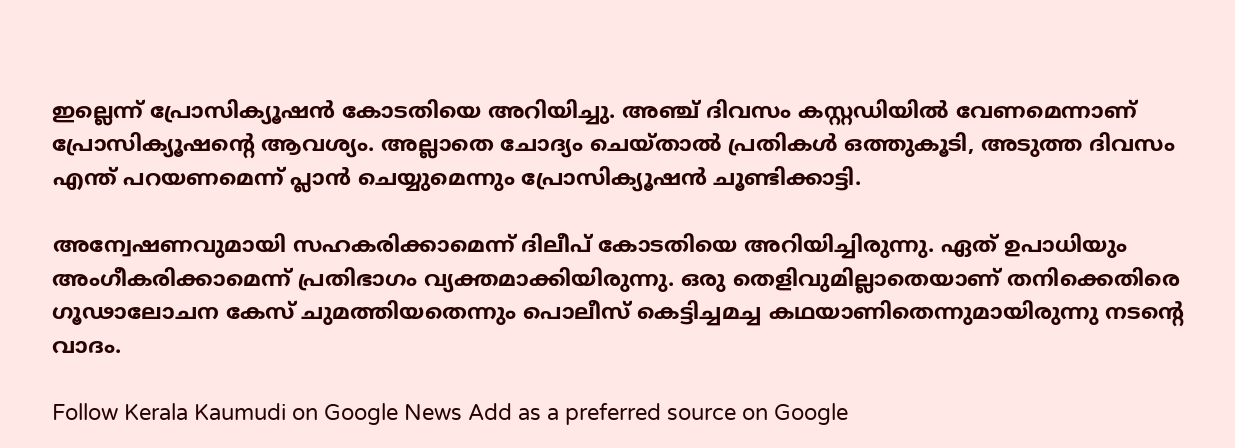ഇല്ലെന്ന് പ്രോസിക്യൂഷൻ കോടതിയെ അറിയിച്ചു. അഞ്ച് ദിവസം കസ്റ്റഡിയിൽ വേണമെന്നാണ് പ്രോസിക്യൂഷന്റെ ആവശ്യം. അല്ലാതെ ചോദ്യം ചെയ്താൽ പ്രതികൾ ഒത്തുകൂടി, അടുത്ത ദിവസം എന്ത് പറയണമെന്ന് പ്ലാൻ ചെയ്യുമെന്നും പ്രോസിക്യൂഷൻ ചൂണ്ടിക്കാട്ടി.

അന്വേഷണവുമായി സഹകരിക്കാമെന്ന് ദിലീപ് കോടതിയെ അറിയിച്ചിരുന്നു. ഏത് ഉപാധിയും അംഗീകരിക്കാമെന്ന് പ്രതിഭാഗം വ്യക്തമാക്കിയിരുന്നു. ഒരു തെളിവുമില്ലാതെയാണ് തനിക്കെതിരെ ഗൂഢാലോചന കേസ് ചുമത്തിയതെന്നും പൊലീസ് കെട്ടിച്ചമച്ച കഥയാണിതെന്നുമായിരുന്നു നടന്റെ വാദം.

Follow Kerala Kaumudi on Google News Add as a preferred source on Google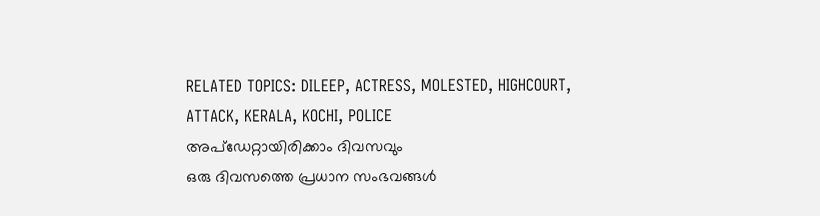RELATED TOPICS: DILEEP, ACTRESS, MOLESTED, HIGHCOURT, ATTACK, KERALA, KOCHI, POLICE
അപ്ഡേറ്റായിരിക്കാം ദിവസവും
ഒരു ദിവസത്തെ പ്രധാന സംഭവങ്ങൾ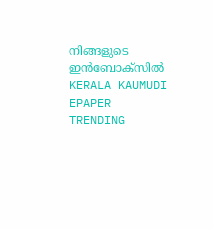നിങ്ങളുടെ ഇൻബോക്സിൽ
KERALA KAUMUDI EPAPER
TRENDING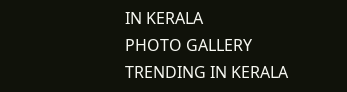IN KERALA
PHOTO GALLERY
TRENDING IN KERALA